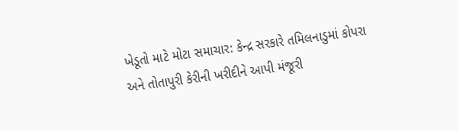ખેડૂતો માટે મોટા સમાચાર: કેન્દ્ર સરકારે તમિલનાડુમાં કોપરા અને તોતાપુરી કેરીની ખરીદીને આપી મંજૂરી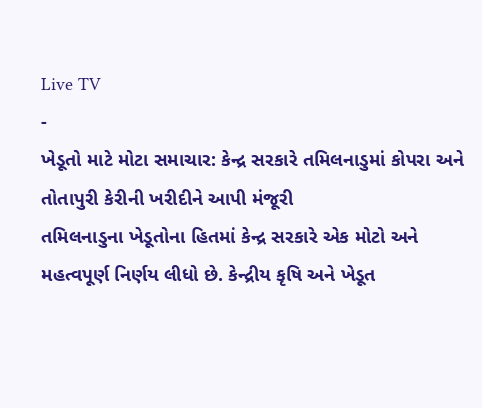Live TV
-
ખેડૂતો માટે મોટા સમાચાર: કેન્દ્ર સરકારે તમિલનાડુમાં કોપરા અને તોતાપુરી કેરીની ખરીદીને આપી મંજૂરી
તમિલનાડુના ખેડૂતોના હિતમાં કેન્દ્ર સરકારે એક મોટો અને મહત્વપૂર્ણ નિર્ણય લીધો છે. કેન્દ્રીય કૃષિ અને ખેડૂત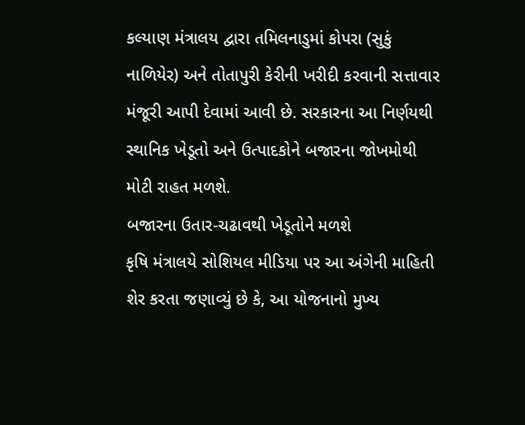કલ્યાણ મંત્રાલય દ્વારા તમિલનાડુમાં કોપરા (સુકું નાળિયેર) અને તોતાપુરી કેરીની ખરીદી કરવાની સત્તાવાર મંજૂરી આપી દેવામાં આવી છે. સરકારના આ નિર્ણયથી સ્થાનિક ખેડૂતો અને ઉત્પાદકોને બજારના જોખમોથી મોટી રાહત મળશે.
બજારના ઉતાર-ચઢાવથી ખેડૂતોને મળશે
કૃષિ મંત્રાલયે સોશિયલ મીડિયા પર આ અંગેની માહિતી શેર કરતા જણાવ્યું છે કે, આ યોજનાનો મુખ્ય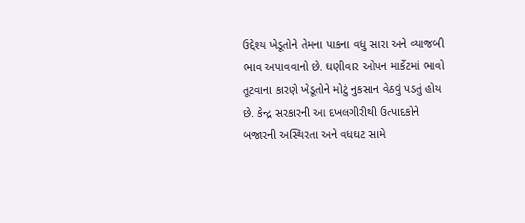ઉદ્દેશ્ય ખેડૂતોને તેમના પાકના વધુ સારા અને વ્યાજબી ભાવ અપાવવાનો છે. ઘણીવાર ઓપન માર્કેટમાં ભાવો તૂટવાના કારણે ખેડૂતોને મોટું નુકસાન વેઠવું પડતું હોય છે. કેન્દ્ર સરકારની આ દખલગીરીથી ઉત્પાદકોને બજારની અસ્થિરતા અને વધઘટ સામે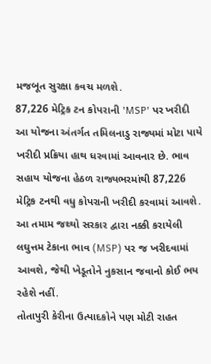મજબૂત સુરક્ષા કવચ મળશે.
87,226 મેટ્રિક ટન કોપરાની 'MSP' પર ખરીદી
આ યોજના અંતર્ગત તમિલનાડુ રાજ્યમાં મોટા પાયે ખરીદી પ્રક્રિયા હાથ ધરવામાં આવનાર છે. ભાવ સહાય યોજના હેઠળ રાજ્યભરમાંથી 87,226 મેટ્રિક ટનથી વધુ કોપરાની ખરીદી કરવામાં આવશે. આ તમામ જથ્થો સરકાર દ્વારા નક્કી કરાયેલી લઘુત્તમ ટેકાના ભાવ (MSP) પર જ ખરીદવામાં આવશે, જેથી ખેડૂતોને નુકસાન જવાનો કોઈ ભય રહેશે નહીં.
તોતાપુરી કેરીના ઉત્પાદકોને પણ મોટી રાહત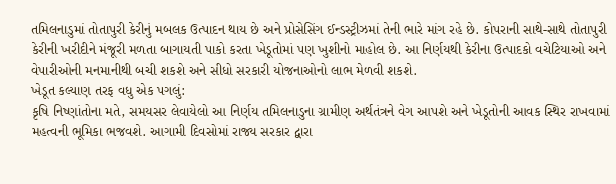તમિલનાડુમાં તોતાપુરી કેરીનું મબલક ઉત્પાદન થાય છે અને પ્રોસેસિંગ ઈન્ડસ્ટ્રીઝમાં તેની ભારે માંગ રહે છે. કોપરાની સાથે-સાથે તોતાપુરી કેરીની ખરીદીને મંજૂરી મળતા બાગાયતી પાકો કરતા ખેડૂતોમાં પણ ખુશીનો માહોલ છે. આ નિર્ણયથી કેરીના ઉત્પાદકો વચેટિયાઓ અને વેપારીઓની મનમાનીથી બચી શકશે અને સીધો સરકારી યોજનાઓનો લાભ મેળવી શકશે.
ખેડૂત કલ્યાણ તરફ વધુ એક પગલું:
કૃષિ નિષ્ણાંતોના મતે, સમયસર લેવાયેલો આ નિર્ણય તમિલનાડુના ગ્રામીણ અર્થતંત્રને વેગ આપશે અને ખેડૂતોની આવક સ્થિર રાખવામાં મહત્વની ભૂમિકા ભજવશે. આગામી દિવસોમાં રાજ્ય સરકાર દ્વારા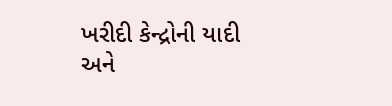ખરીદી કેન્દ્રોની યાદી અને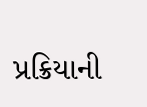પ્રક્રિયાની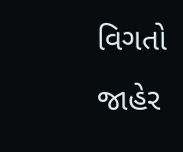વિગતો જાહેર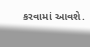કરવામાં આવશે.